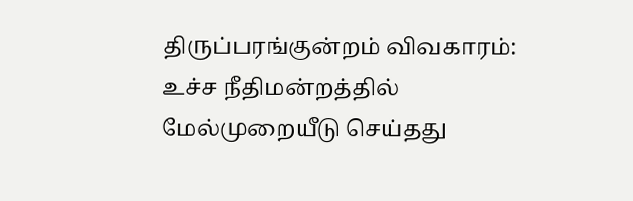திருப்பரங்குன்றம் விவகாரம்: உச்ச நீதிமன்றத்தில் மேல்முறையீடு செய்தது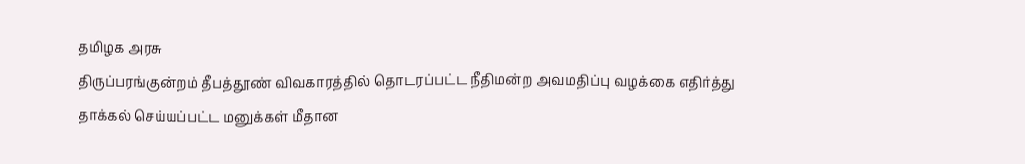தமிழக அரசு
திருப்பரங்குன்றம் தீபத்தூண் விவகாரத்தில் தொடரப்பட்ட நீதிமன்ற அவமதிப்பு வழக்கை எதிர்த்து தாக்கல் செய்யப்பட்ட மனுக்கள் மீதான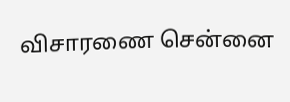விசாரணை சென்னை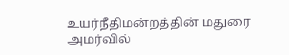உயர்நீதிமன்றத்தின் மதுரை அமர்வில்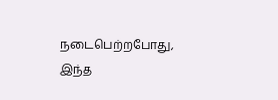நடைபெற்றபோது, இந்த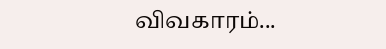விவகாரம்...